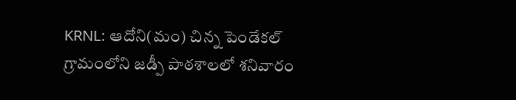KRNL: ఆదోని(మం) చిన్న పెండేకల్ గ్రామంలోని జడ్పీ పాఠశాలలో శనివారం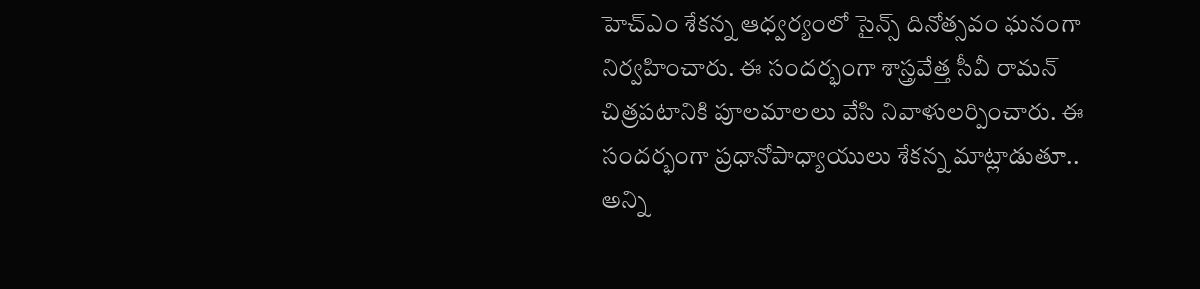హెచ్ఎం శేకన్న ఆధ్వర్యంలో సైన్స్ దినోత్సవం ఘనంగా నిర్వహించారు. ఈ సందర్భంగా శాస్త్రవేత్త సీవీ రామన్ చిత్రపటానికి పూలమాలలు వేసి నివాళులర్పించారు. ఈ సందర్భంగా ప్రధానోపాధ్యాయులు శేకన్న మాట్లాడుతూ.. అన్ని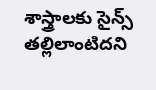శాస్త్రాలకు సైన్స్ తల్లిలాంటిదని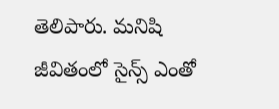తెలిపారు. మనిషి జీవితంలో సైన్స్ ఎంతో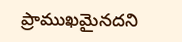ప్రాముఖమైనదని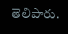తెలిపారు.